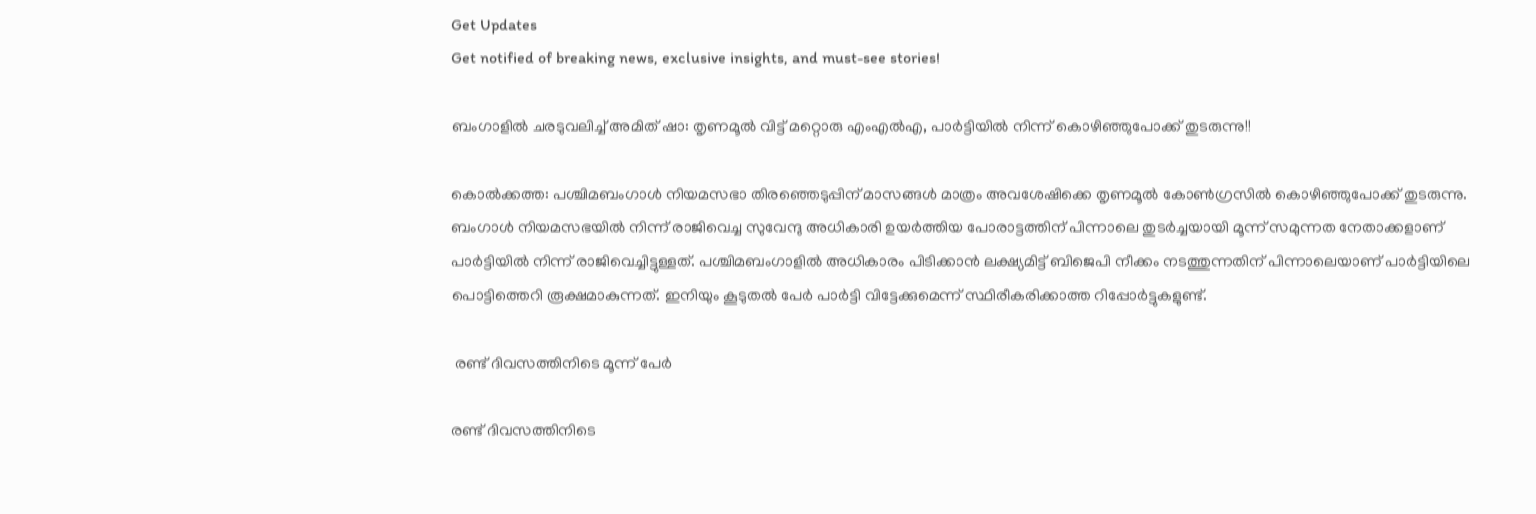Get Updates
Get notified of breaking news, exclusive insights, and must-see stories!

ബംഗാളിൽ ചരടുവലിച്ച് അമിത് ഷാ: തൃണമൂൽ വിട്ട് മറ്റൊരു എംഎൽഎ, പാർട്ടിയിൽ നിന്ന് കൊഴിഞ്ഞുപോക്ക് തുടരുന്നു!!

കൊൽക്കത്ത: പശ്ചിമബംഗാൾ നിയമസഭാ തിരഞ്ഞെടുപ്പിന് മാസങ്ങൾ മാത്രം അവശേഷിക്കെ തൃണമൂൽ കോൺഗ്രസിൽ കൊഴിഞ്ഞുപോക്ക് തുടരുന്നു. ബംഗാൾ നിയമസഭയിൽ നിന്ന് രാജിവെച്ച സുവേന്ദു അധികാരി ഉയർത്തിയ പോരാട്ടത്തിന് പിന്നാലെ തുടർച്ചയായി മൂന്ന് സമുന്നത നേതാക്കളാണ് പാർട്ടിയിൽ നിന്ന് രാജിവെച്ചിട്ടുള്ളത്. പശ്ചിമബംഗാളിൽ അധികാരം പിടിക്കാൻ ലക്ഷ്യമിട്ട് ബിജെപി നീക്കം നടത്തുന്നതിന് പിന്നാലെയാണ് പാർട്ടിയിലെ പൊട്ടിത്തെറി രൂക്ഷമാകുന്നത്. ഇനിയും കൂടുതൽ പേർ പാർട്ടി വിട്ടേക്കുമെന്ന് സ്ഥിരീകരിക്കാത്ത റിപ്പോർട്ടുകളുണ്ട്.

 രണ്ട് ദിവസത്തിനിടെ മൂന്ന് പേർ

രണ്ട് ദിവസത്തിനിടെ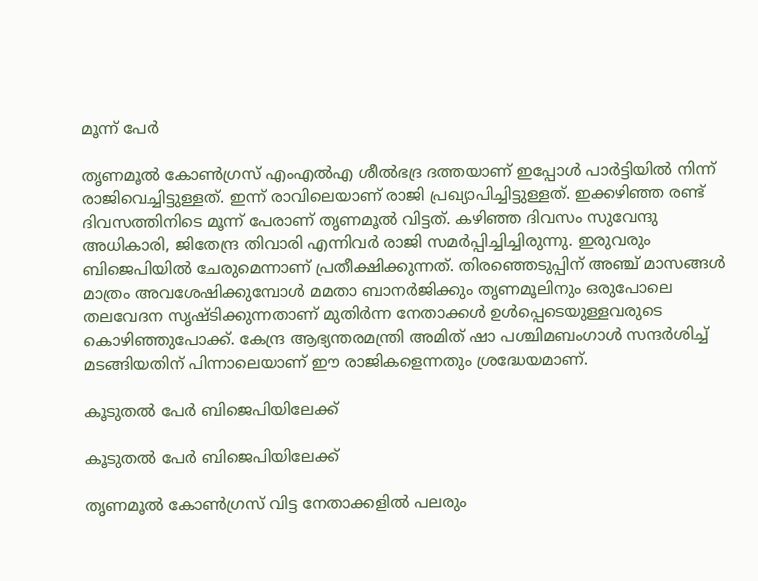മൂന്ന് പേർ

തൃണമൂൽ കോൺഗ്രസ് എംഎൽഎ ശീൽഭദ്ര ദത്തയാണ് ഇപ്പോൾ പാർട്ടിയിൽ നിന്ന് രാജിവെച്ചിട്ടുള്ളത്. ഇന്ന് രാവിലെയാണ് രാജി പ്രഖ്യാപിച്ചിട്ടുള്ളത്. ഇക്കഴിഞ്ഞ രണ്ട് ദിവസത്തിനിടെ മൂന്ന് പേരാണ് തൃണമൂൽ വിട്ടത്. കഴിഞ്ഞ ദിവസം സുവേന്ദു അധികാരി, ജിതേന്ദ്ര തിവാരി എന്നിവർ രാജി സമർപ്പിച്ചിച്ചിരുന്നു. ഇരുവരും ബിജെപിയിൽ ചേരുമെന്നാണ് പ്രതീക്ഷിക്കുന്നത്. തിരഞ്ഞെടുപ്പിന് അഞ്ച് മാസങ്ങൾ മാത്രം അവശേഷിക്കുമ്പോൾ മമതാ ബാനർജിക്കും തൃണമൂലിനും ഒരുപോലെ തലവേദന സൃഷ്ടിക്കുന്നതാണ് മുതിർന്ന നേതാക്കൾ ഉൾപ്പെടെയുള്ളവരുടെ കൊഴിഞ്ഞുപോക്ക്. കേന്ദ്ര ആഭ്യന്തരമന്ത്രി അമിത് ഷാ പശ്ചിമബംഗാൾ സന്ദർശിച്ച് മടങ്ങിയതിന് പിന്നാലെയാണ് ഈ രാജികളെന്നതും ശ്രദ്ധേയമാണ്.

കൂടുതൽ പേർ ബിജെപിയിലേക്ക്

കൂടുതൽ പേർ ബിജെപിയിലേക്ക്

തൃണമൂൽ കോൺഗ്രസ് വിട്ട നേതാക്കളിൽ പലരും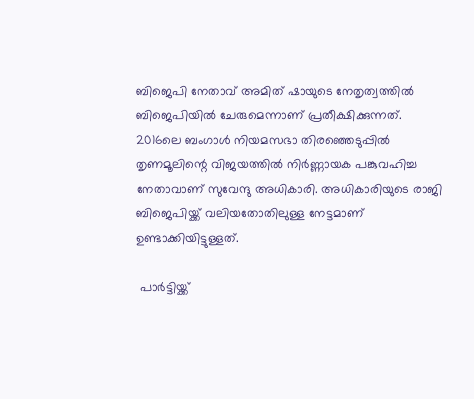ബിജെപി നേതാവ് അമിത് ഷായുടെ നേതൃത്വത്തിൽ ബിജെപിയിൽ ചേരുമെന്നാണ് പ്രതീക്ഷിക്കുന്നത്. 2016ലെ ബംഗാൾ നിയമസഭാ തിരഞ്ഞെടുപ്പിൽ തൃണമൂലിന്റെ വിജയത്തിൽ നിർണ്ണായക പങ്കുവഹിച്ച നേതാവാണ് സുവേന്ദു അധികാരി. അധികാരിയുടെ രാജി ബിജെപിയ്ക്ക് വലിയതോതിലുള്ള നേട്ടമാണ് ഉണ്ടാക്കിയിട്ടുള്ളത്.

 പാർട്ടിയ്ക്ക്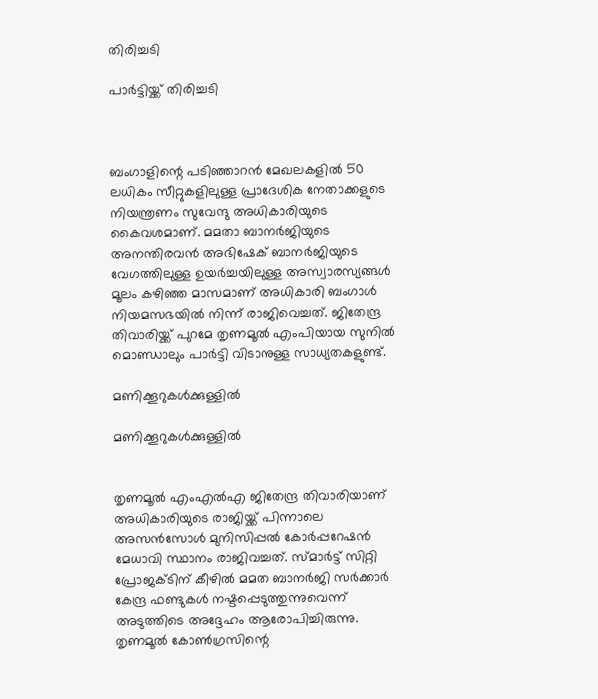തിരിച്ചടി

പാർട്ടിയ്ക്ക് തിരിച്ചടി



ബംഗാളിന്റെ പടിഞ്ഞാറൻ മേഖലകളിൽ 50 ലധികം സീറ്റുകളിലുള്ള പ്രാദേശിക നേതാക്കളുടെ നിയന്ത്രണം സുവേന്ദു അധികാരിയുടെ കൈവശമാണ്. മമതാ ബാനർജിയുടെ അനന്തിരവൻ അഭിഷേക് ബാനർജിയുടെ വേഗത്തിലുള്ള ഉയർച്ചയിലുള്ള അസ്വാരസ്യങ്ങൾ മൂലം കഴിഞ്ഞ മാസമാണ് അധികാരി ബംഗാൾ നിയമസഭയിൽ നിന്ന് രാജിവെച്ചത്. ജിതേന്ദ്ര തിവാരിയ്ക്ക് പുറമേ തൃണമൂൽ എംപിയായ സുനിൽ മൊണ്ഡാലും പാർട്ടി വിടാനുള്ള സാധ്യതകളുണ്ട്.

മണിക്കൂറുകൾക്കുള്ളിൽ

മണിക്കൂറുകൾക്കുള്ളിൽ


തൃണമൂൽ എം‌എൽ‌എ ജിതേന്ദ്ര തിവാരിയാണ് അധികാരിയുടെ രാജിയ്ക്ക് പിന്നാലെ അസൻസോൾ മുനിസിപ്പൽ കോർപ്പറേഷൻ മേധാവി സ്ഥാനം രാജിവച്ചത്. സ്മാർട്ട് സിറ്റി പ്രോജക്ടിന് കീഴിൽ മമത ബാനർജി സർക്കാർ കേന്ദ്ര ഫണ്ടുകൾ നഷ്ടപ്പെടുത്തുന്നുവെന്ന് അടുത്തിടെ അദ്ദേഹം ആരോപിച്ചിരുന്നു. തൃണമൂൽ കോൺഗ്രസിന്റെ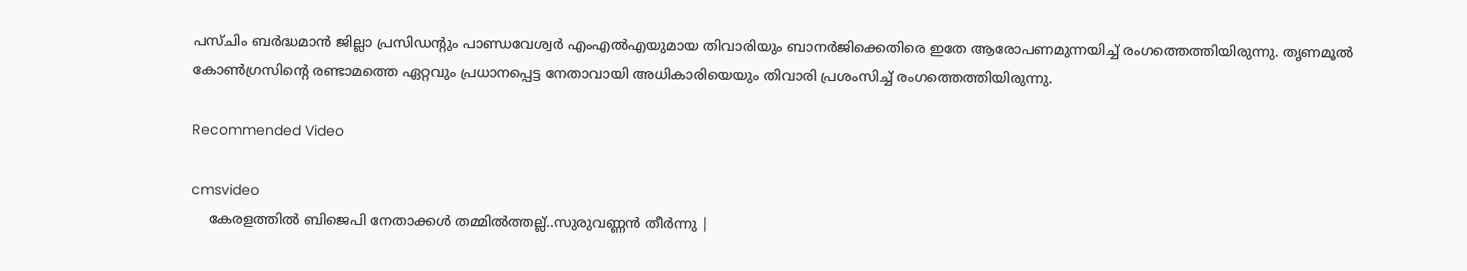പസ്ചിം ബർദ്ധമാൻ ജില്ലാ പ്രസിഡന്റും പാണ്ഡവേശ്വർ എം‌എൽ‌എയുമായ തിവാരിയും ബാനർജിക്കെതിരെ ഇതേ ആരോപണമുന്നയിച്ച് രംഗത്തെത്തിയിരുന്നു. തൃണമൂൽ കോൺഗ്രസിന്റെ രണ്ടാമത്തെ ഏറ്റവും പ്രധാനപ്പെട്ട നേതാവായി അധികാരിയെയും തിവാരി പ്രശംസിച്ച് രംഗത്തെത്തിയിരുന്നു.

Recommended Video

cmsvideo
    കേരളത്തിൽ ബിജെപി നേതാക്കൾ തമ്മിൽത്തല്ല്..സുരുവണ്ണൻ തീർന്നു |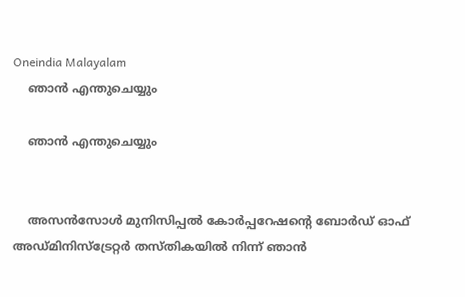Oneindia Malayalam
    ഞാൻ എന്തുചെയ്യും

    ഞാൻ എന്തുചെയ്യും


    അസൻസോൾ മുനിസിപ്പൽ കോർപ്പറേഷന്റെ ബോർഡ് ഓഫ് അഡ്മിനിസ്ട്രേറ്റർ തസ്തികയിൽ നിന്ന് ഞാൻ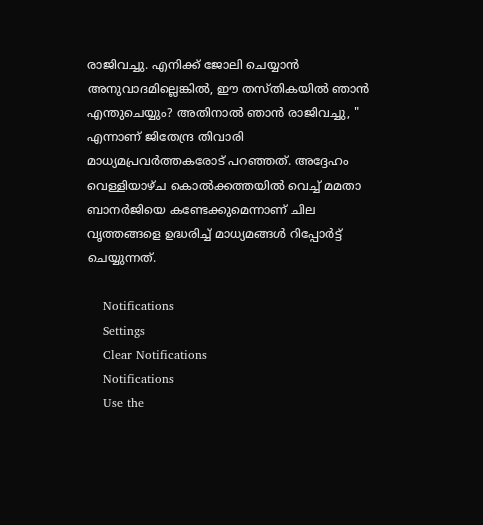രാജിവച്ചു. എനിക്ക് ജോലി ചെയ്യാൻ അനുവാദമില്ലെങ്കിൽ, ഈ തസ്തികയിൽ ഞാൻ എന്തുചെയ്യും? അതിനാൽ ഞാൻ രാജിവച്ചു, " എന്നാണ് ജിതേന്ദ്ര തിവാരി മാധ്യമപ്രവർത്തകരോട് പറഞ്ഞത്. അദ്ദേഹം വെള്ളിയാഴ്ച കൊൽക്കത്തയിൽ വെച്ച് മമതാ ബാനർജിയെ കണ്ടേക്കുമെന്നാണ് ചില വൃത്തങ്ങളെ ഉദ്ധരിച്ച് മാധ്യമങ്ങൾ റിപ്പോർട്ട് ചെയ്യുന്നത്.

    Notifications
    Settings
    Clear Notifications
    Notifications
    Use the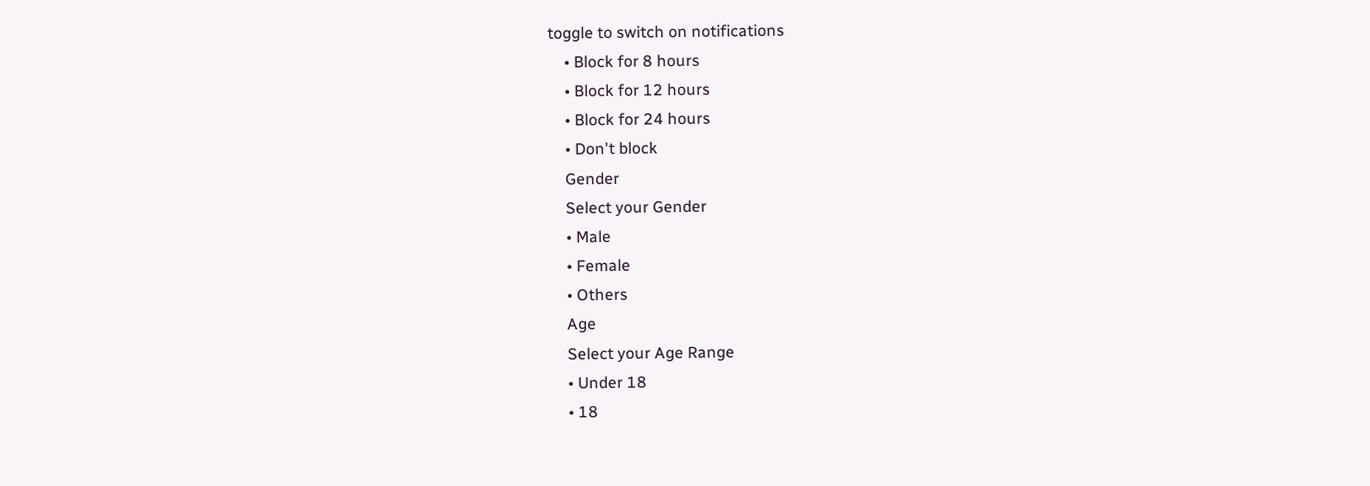toggle to switch on notifications
    • Block for 8 hours
    • Block for 12 hours
    • Block for 24 hours
    • Don't block
    Gender
    Select your Gender
    • Male
    • Female
    • Others
    Age
    Select your Age Range
    • Under 18
    • 18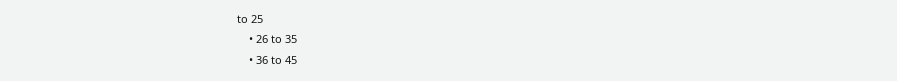to 25
    • 26 to 35
    • 36 to 45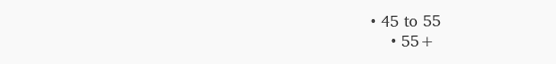• 45 to 55
    • 55+